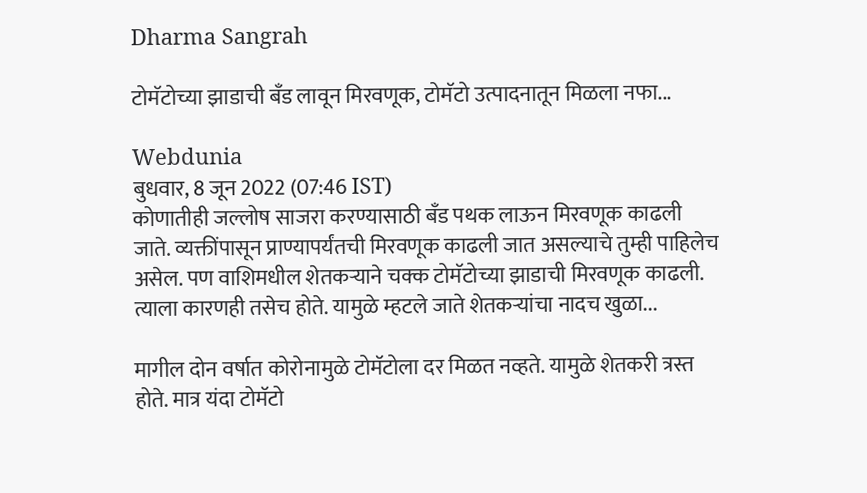Dharma Sangrah

टोमॅटोच्या झाडाची बँड लावून मिरवणूक, टोमॅटो उत्पादनातून मिळला नफा...

Webdunia
बुधवार, 8 जून 2022 (07:46 IST)
कोणातीही जल्लोष साजरा करण्यासाठी बँड पथक लाऊन मिरवणूक काढली जाते. व्यक्तींपासून प्राण्यापर्यंतची मिरवणूक काढली जात असल्याचे तुम्ही पाहिलेच असेल. पण वाशिमधील शेतकऱ्याने चक्क टोमॅटोच्या झाडाची मिरवणूक काढली. त्याला कारणही तसेच होते. यामुळे म्हटले जाते शेतकऱ्यांचा नादच खुळा...

मागील दोन वर्षात कोरोनामुळे टोमॅटोला दर मिळत नव्हते. यामुळे शेतकरी त्रस्त होते. मात्र यंदा टोमॅटो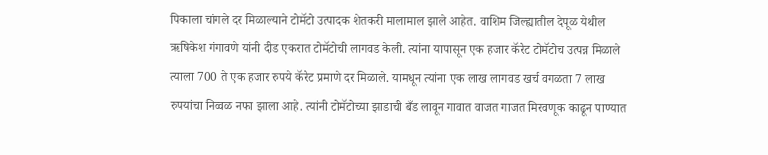पिकाला चांगले दर मिळाल्याने टोमॅटो उत्पादक शेतकरी मालामाल झाले आहेत. वाशिम जिल्ह्यातील देपूळ येथील ऋषिकेश गंगावणे यांनी दीड एकरात टोमॅटोची लागवड केली. त्यांना यापासून एक हजार कॅरेट टोमॅटोच उत्पन्न मिळाले त्याला 700 ते एक हजार रुपये कॅरेट प्रमाणे दर मिळाले. यामधून त्यांना एक लाख लागवड खर्च वगळता 7 लाख रुपयांचा निव्वळ नफा झाला आहे. त्यांनी टोमॅटोच्या झाडाची बँड लावून गावात वाजत गाजत मिरवणूक काढून पाण्यात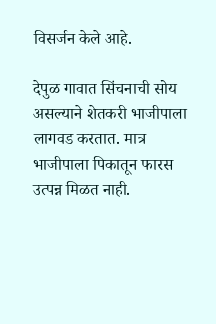विसर्जन केले आहे.

देपुळ गावात सिंचनाची सोय असल्याने शेतकरी भाजीपाला लागवड करतात. मात्र भाजीपाला पिकातून फारस उत्पन्न मिळत नाही.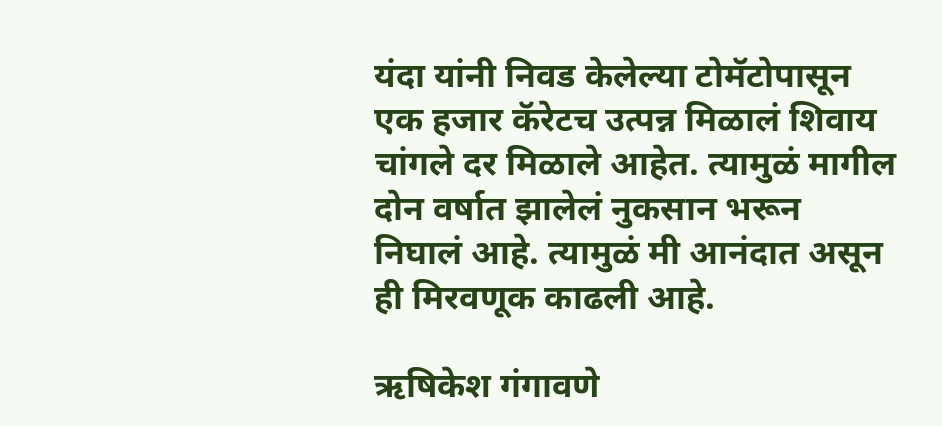यंदा यांनी निवड केलेल्या टोमॅटोपासून एक हजार कॅरेटच उत्पन्न मिळालं शिवाय चांगले दर मिळाले आहेत. त्यामुळं मागील दोन वर्षात झालेलं नुकसान भरून निघालं आहे. त्यामुळं मी आनंदात असून ही मिरवणूक काढली आहे.

ऋषिकेश गंगावणे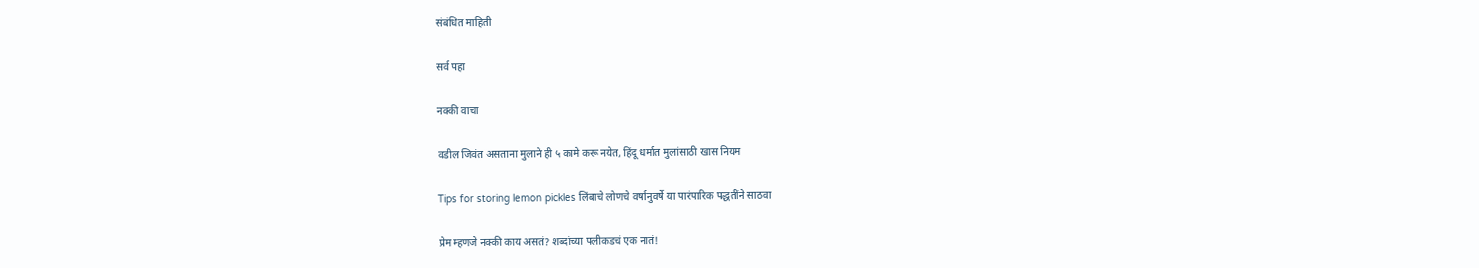संबंधित माहिती

सर्व पहा

नक्की वाचा

वडील जिवंत असताना मुलाने ही ५ कामे करू नयेत, हिंदू धर्मात मुलांसाठी खास नियम

Tips for storing lemon pickles लिंबाचे लोणचे वर्षानुवर्षे या पारंपारिक पद्धतींने साठवा

प्रेम म्हणजे नक्की काय असतं? शब्दांच्या पलीकडचं एक नातं!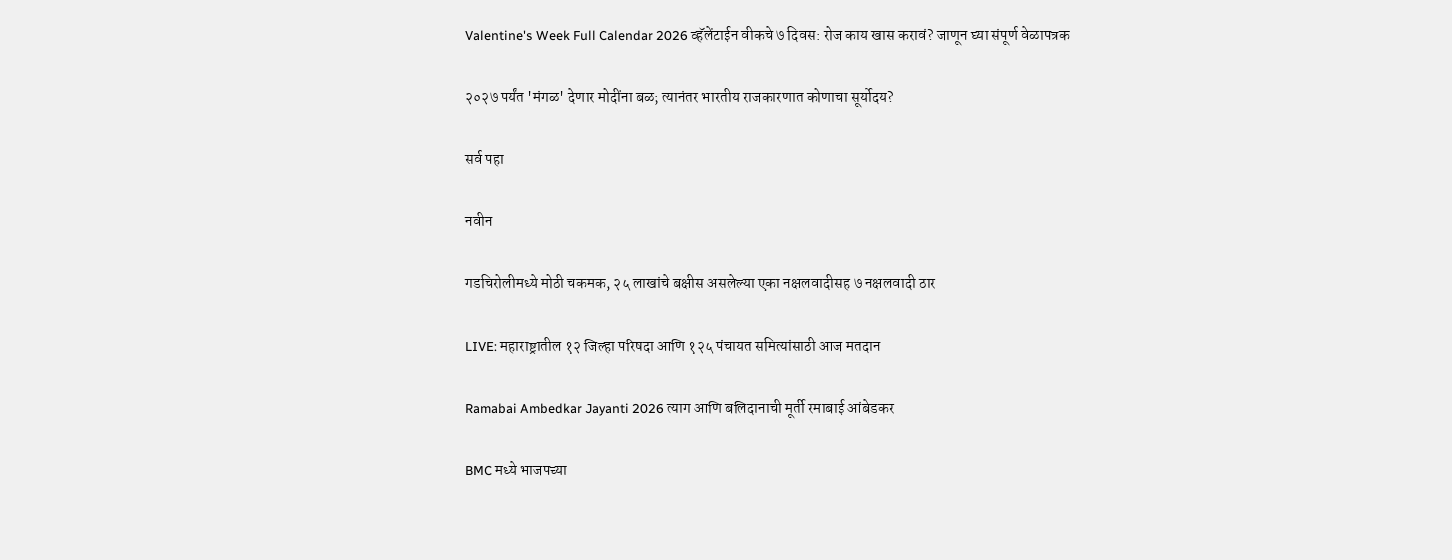Valentine's Week Full Calendar 2026 व्हॅलेंटाईन वीकचे ७ दिवस: रोज काय खास करावं? जाणून घ्या संपूर्ण वेळापत्रक

२०२७ पर्यंत 'मंगळ' देणार मोदींना बळ; त्यानंतर भारतीय राजकारणात कोणाचा सूर्योदय?

सर्व पहा

नवीन

गडचिरोलीमध्ये मोठी चकमक, २५ लाखांचे बक्षीस असलेल्या एका नक्षलवादीसह ७ नक्षलवादी ठार

LIVE: महाराष्ट्रातील १२ जिल्हा परिषदा आणि १२५ पंचायत समित्यांसाठी आज मतदान

Ramabai Ambedkar Jayanti 2026 त्याग आणि बलिदानाची मूर्ती रमाबाई आंबेडकर

BMC मध्ये भाजपच्या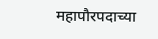महापौरपदाच्या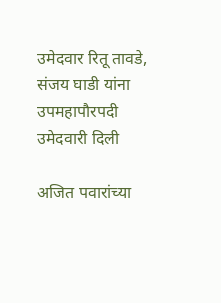उमेदवार रितू तावडे, संजय घाडी यांना उपमहापौरपदी उमेदवारी दिली

अजित पवारांच्या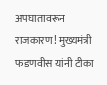अपघातावरून राजकारण! मुख्यमंत्री फडणवीस यांनी टीका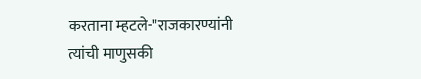करताना म्हटले-"राजकारण्यांनी त्यांची माणुसकी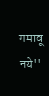गमावू नये''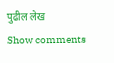पुढील लेख
Show comments